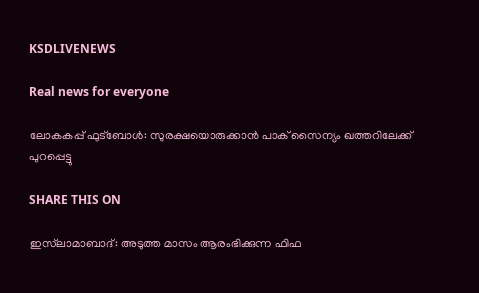KSDLIVENEWS

Real news for everyone

ലോകകപ്പ് ഫുട്‌ബോള്‍: സുരക്ഷയൊരുക്കാന്‍ പാക് സൈന്യം ഖത്തറിലേക്ക് പുറപ്പെട്ടു

SHARE THIS ON

ഇസ്‌ലാമാബാദ്: അടുത്ത മാസം ആരംഭിക്കുന്ന ഫിഫ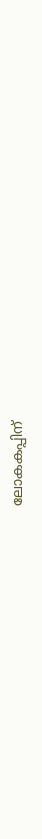ലോകകപ്പിന്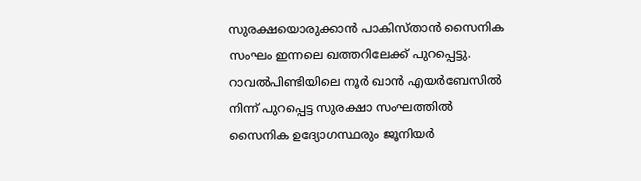സുരക്ഷയൊരുക്കാന്‍ പാകിസ്താന്‍ സൈനിക സംഘം ഇന്നലെ ഖത്തറിലേക്ക് പുറപ്പെട്ടു. റാവല്‍പിണ്ടിയിലെ നൂര്‍ ഖാന്‍ എയര്‍ബേസില്‍ നിന്ന് പുറപ്പെട്ട സുരക്ഷാ സംഘത്തില്‍ സൈനിക ഉദ്യോഗസ്ഥരും ജൂനിയര്‍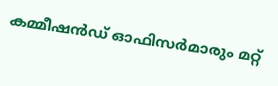കമ്മീഷന്‍ഡ് ഓഫിസര്‍മാരും മറ്റ്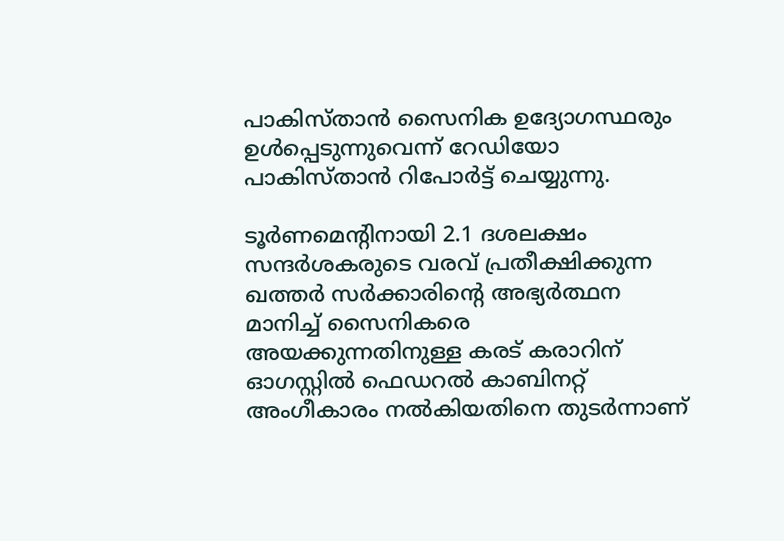പാകിസ്താന്‍ സൈനിക ഉദ്യോഗസ്ഥരും ഉള്‍പ്പെടുന്നുവെന്ന് റേഡിയോ പാകിസ്താന്‍ റിപോര്‍ട്ട് ചെയ്യുന്നു.

ടൂര്‍ണമെന്റിനായി 2.1 ദശലക്ഷം സന്ദര്‍ശകരുടെ വരവ് പ്രതീക്ഷിക്കുന്ന ഖത്തര്‍ സര്‍ക്കാരിന്റെ അഭ്യര്‍ത്ഥന മാനിച്ച്‌ സൈനികരെ അയക്കുന്നതിനുള്ള കരട് കരാറിന് ഓഗസ്റ്റില്‍ ഫെഡറല്‍ കാബിനറ്റ് അംഗീകാരം നല്‍കിയതിനെ തുടര്‍ന്നാണ്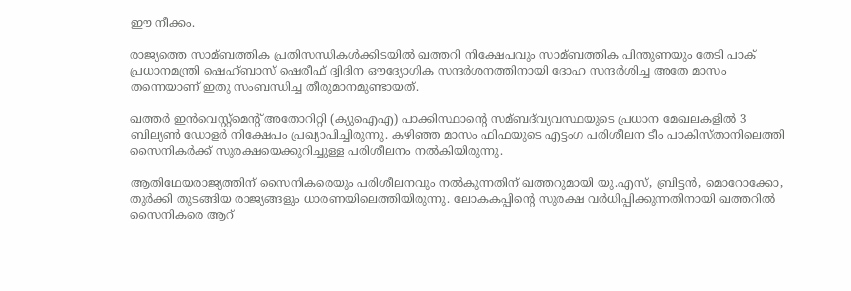ഈ നീക്കം.

രാജ്യത്തെ സാമ്ബത്തിക പ്രതിസന്ധികള്‍ക്കിടയില്‍ ഖത്തറി നിക്ഷേപവും സാമ്ബത്തിക പിന്തുണയും തേടി പാക് പ്രധാനമന്ത്രി ഷെഹ്ബാസ് ഷെരീഫ് ദ്വിദിന ഔദ്യോഗിക സന്ദര്‍ശനത്തിനായി ദോഹ സന്ദര്‍ശിച്ച അതേ മാസം തന്നെയാണ് ഇതു സംബന്ധിച്ച തീരുമാനമുണ്ടായത്.

ഖത്തര്‍ ഇന്‍വെസ്റ്റ്‌മെന്റ് അതോറിറ്റി (ക്യുഐഎ) പാക്കിസ്ഥാന്റെ സമ്ബദ്‌വ്യവസ്ഥയുടെ പ്രധാന മേഖലകളില്‍ 3 ബില്യണ്‍ ഡോളര്‍ നിക്ഷേപം പ്രഖ്യാപിച്ചിരുന്നു. കഴിഞ്ഞ മാസം ഫിഫയുടെ എട്ടംഗ പരിശീലന ടീം പാകിസ്താനിലെത്തി സൈനികര്‍ക്ക് സുരക്ഷയെക്കുറിച്ചുള്ള പരിശീലനം നല്‍കിയിരുന്നു.

ആതിഥേയരാജ്യത്തിന് സൈനികരെയും പരിശീലനവും നല്‍കുന്നതിന് ഖത്തറുമായി യു.എസ്, ബ്രിട്ടന്‍, മൊറോക്കോ, തുര്‍ക്കി തുടങ്ങിയ രാജ്യങ്ങളും ധാരണയിലെത്തിയിരുന്നു. ലോകകപ്പിന്റെ സുരക്ഷ വര്‍ധിപ്പിക്കുന്നതിനായി ഖത്തറില്‍ സൈനികരെ ആറ്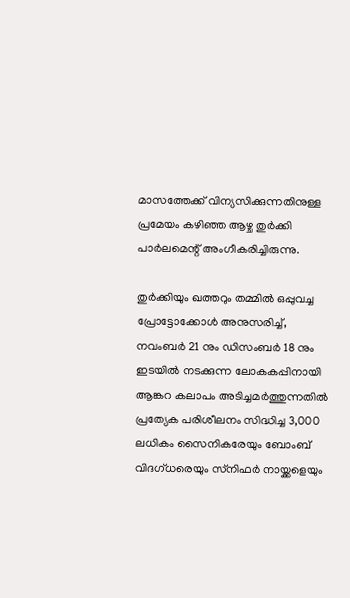മാസത്തേക്ക് വിന്യസിക്കുന്നതിനുള്ള പ്രമേയം കഴിഞ്ഞ ആഴ്ച തുര്‍ക്കി പാര്‍ലമെന്റ് അംഗീകരിച്ചിരുന്നു.

തുര്‍ക്കിയും ഖത്തറും തമ്മില്‍ ഒപ്പുവച്ച പ്രോട്ടോക്കോള്‍ അനുസരിച്ച്‌, നവംബര്‍ 21 നും ഡിസംബര്‍ 18 നും ഇടയില്‍ നടക്കുന്ന ലോകകപ്പിനായി ആങ്കറ കലാപം അടിച്ചമര്‍ത്തുന്നതില്‍ പ്രത്യേക പരിശീലനം സിദ്ധിച്ച 3,000 ലധികം സൈനികരേയും ബോംബ് വിദഗ്ധരെയും സ്‌നിഫര്‍ നായ്ക്കളെയും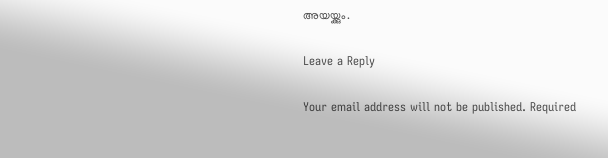അയയ്ക്കും.

Leave a Reply

Your email address will not be published. Required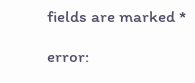fields are marked *

error: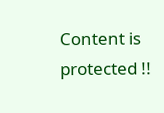Content is protected !!